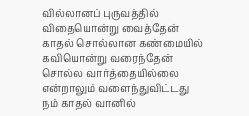வில்லானப் புருவத்தில்
விதையொன்று வைத்தேன்
காதல் சொல்லான கண்மையில்
கவியொன்று வரைந்தேன்
சொல்ல வார்த்தையில்லை
என்றாலும் வளைந்துவிட்டது
நம் காதல் வானில்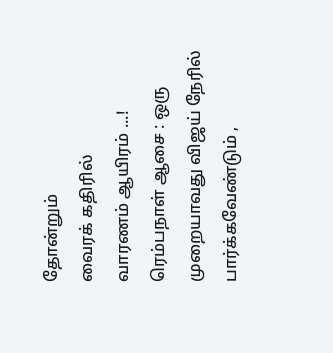தோன்றும்
வைரக் கதிரில்
வாரணம் ஆயிரம் ...!
ரெம்பநாள் ஆசை : ஒரு முறையாவது விஜய் நேரில் பார்க்கவேண்டும் ,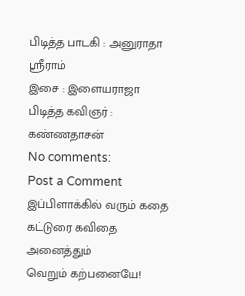பிடித்த பாடகி : அனுராதா ஸ்ரீராம்
இசை : இளையராஜா
பிடித்த கவிஞர் : கண்ணதாசன்
No comments:
Post a Comment
இப்பிளாக்கில் வரும் கதை கட்டுரை கவிதை அனைத்தும்
வெறும் கற்பனையே!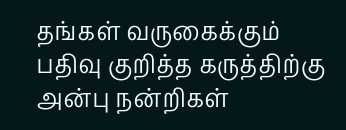தங்கள் வருகைக்கும் பதிவு குறித்த கருத்திற்கு அன்பு நன்றிகள்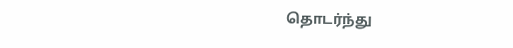தொடர்ந்து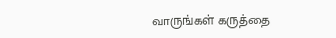வாருங்கள் கருத்தை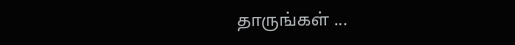தாருங்கள் ...